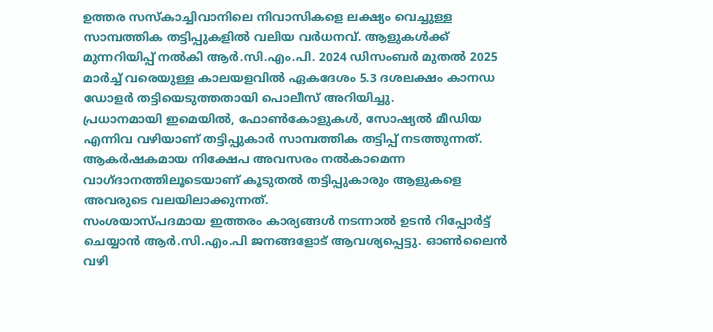ഉത്തര സസ്കാച്ചിവാനിലെ നിവാസികളെ ലക്ഷ്യം വെച്ചുള്ള സാമ്പത്തിക തട്ടിപ്പുകളിൽ വലിയ വർധനവ്. ആളുകൾക്ക് മുന്നറിയിപ്പ് നൽകി ആർ.സി.എം.പി. 2024 ഡിസംബർ മുതൽ 2025 മാർച്ച് വരെയുള്ള കാലയളവിൽ ഏകദേശം 5.3 ദശലക്ഷം കാനഡ ഡോളർ തട്ടിയെടുത്തതായി പൊലീസ് അറിയിച്ചു.
പ്രധാനമായി ഇമെയിൽ, ഫോൺകോളുകൾ, സോഷ്യൽ മീഡിയ എന്നിവ വഴിയാണ് തട്ടിപ്പുകാർ സാമ്പത്തിക തട്ടിപ്പ് നടത്തുന്നത്. ആകർഷകമായ നിക്ഷേപ അവസരം നൽകാമെന്ന വാഗ്ദാനത്തിലൂടെയാണ് കൂടുതൽ തട്ടിപ്പുകാരും ആളുകളെ അവരുടെ വലയിലാക്കുന്നത്.
സംശയാസ്പദമായ ഇത്തരം കാര്യങ്ങൾ നടന്നാൽ ഉടൻ റിപ്പോർട്ട് ചെയ്യാൻ ആർ.സി.എം.പി ജനങ്ങളോട് ആവശ്യപ്പെട്ടു. ഓൺലൈൻ വഴി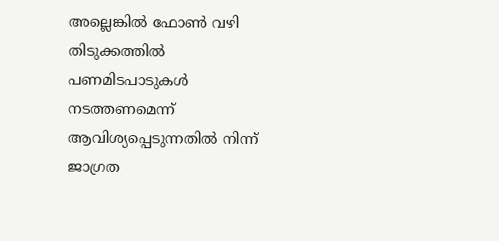അല്ലെങ്കിൽ ഫോൺ വഴി തിടുക്കത്തിൽ പണമിടപാടുകൾ നടത്തണമെന്ന് ആവിശ്യപ്പെടുന്നതിൽ നിന്ന് ജാഗ്രത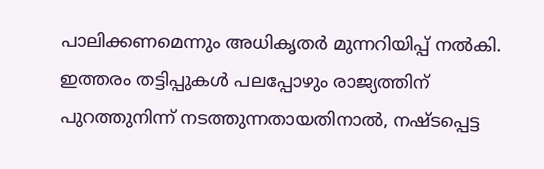പാലിക്കണമെന്നും അധികൃതർ മുന്നറിയിപ്പ് നൽകി.
ഇത്തരം തട്ടിപ്പുകൾ പലപ്പോഴും രാജ്യത്തിന് പുറത്തുനിന്ന് നടത്തുന്നതായതിനാൽ, നഷ്ടപ്പെട്ട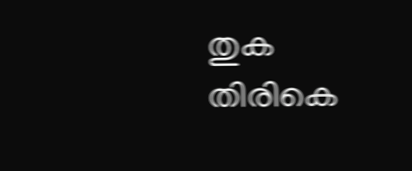തുക തിരികെ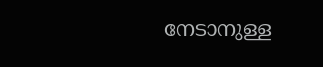നേടാനുള്ള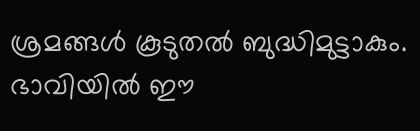ശ്രമങ്ങൾ കൂടുതൽ ബുദ്ധിമുട്ടാകും.
ഭാവിയിൽ ഈ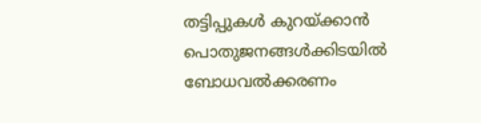തട്ടിപ്പുകൾ കുറയ്ക്കാൻ പൊതുജനങ്ങൾക്കിടയിൽ ബോധവൽക്കരണം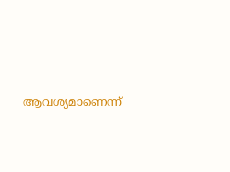ആവശ്യമാണെന്ന്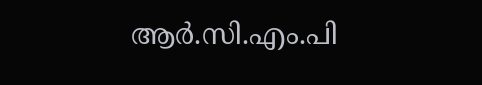ആർ.സി.എം.പി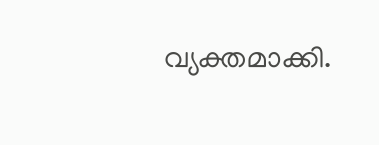വ്യക്തമാക്കി.